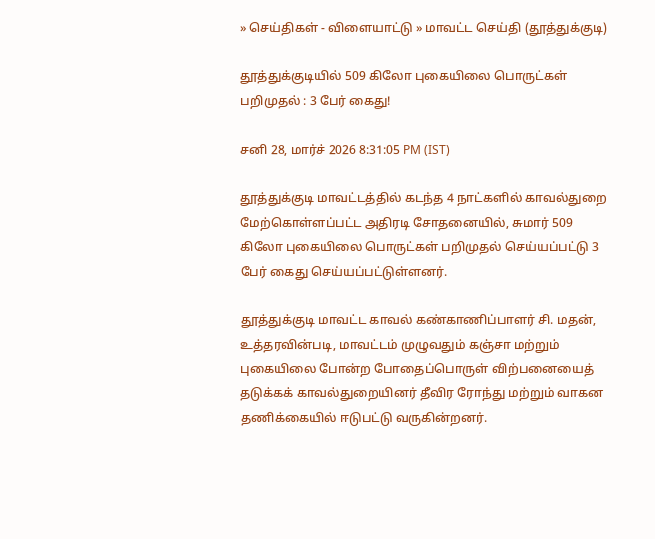» செய்திகள் - விளையாட்டு » மாவட்ட செய்தி (தூத்துக்குடி)

தூத்துக்குடியில் 509 கிலோ புகையிலை பொருட்கள் பறிமுதல் : 3 பேர் கைது!

சனி 28, மார்ச் 2026 8:31:05 PM (IST)

தூத்துக்குடி மாவட்டத்தில் கடந்த 4 நாட்களில் காவல்துறை மேற்கொள்ளப்பட்ட அதிரடி சோதனையில், சுமார் 509 கிலோ புகையிலை பொருட்கள் பறிமுதல் செய்யப்பட்டு 3 பேர் கைது செய்யப்பட்டுள்ளனர்.

தூத்துக்குடி மாவட்ட காவல் கண்காணிப்பாளர் சி. மதன், உத்தரவின்படி, மாவட்டம் முழுவதும் கஞ்சா மற்றும் புகையிலை போன்ற போதைப்பொருள் விற்பனையைத் தடுக்கக் காவல்துறையினர் தீவிர ரோந்து மற்றும் வாகன தணிக்கையில் ஈடுபட்டு வருகின்றனர்.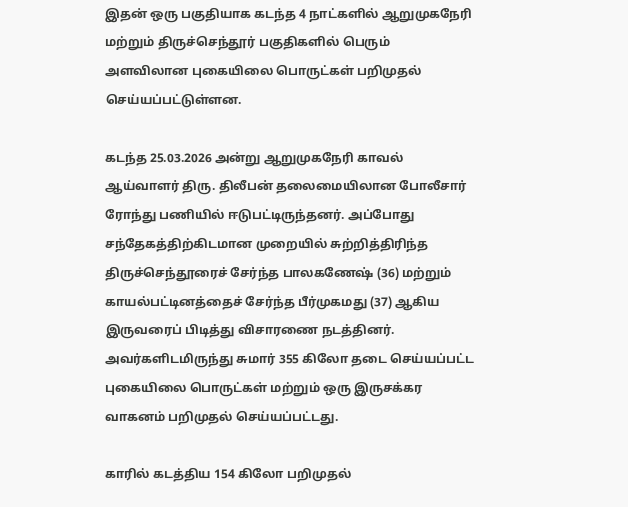இதன் ஒரு பகுதியாக கடந்த 4 நாட்களில் ஆறுமுகநேரி மற்றும் திருச்செந்தூர் பகுதிகளில் பெரும் அளவிலான புகையிலை பொருட்கள் பறிமுதல் செய்யப்பட்டுள்ளன.

கடந்த 25.03.2026 அன்று ஆறுமுகநேரி காவல் ஆய்வாளர் திரு. திலீபன் தலைமையிலான போலீசார் ரோந்து பணியில் ஈடுபட்டிருந்தனர். அப்போது சந்தேகத்திற்கிடமான முறையில் சுற்றித்திரிந்த திருச்செந்தூரைச் சேர்ந்த பாலகணேஷ் (36) மற்றும் காயல்பட்டினத்தைச் சேர்ந்த பீர்முகமது (37) ஆகிய இருவரைப் பிடித்து விசாரணை நடத்தினர். அவர்களிடமிருந்து சுமார் 355 கிலோ தடை செய்யப்பட்ட புகையிலை பொருட்கள் மற்றும் ஒரு இருசக்கர வாகனம் பறிமுதல் செய்யப்பட்டது.

காரில் கடத்திய 154 கிலோ பறிமுதல்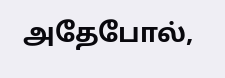அதேபோல்,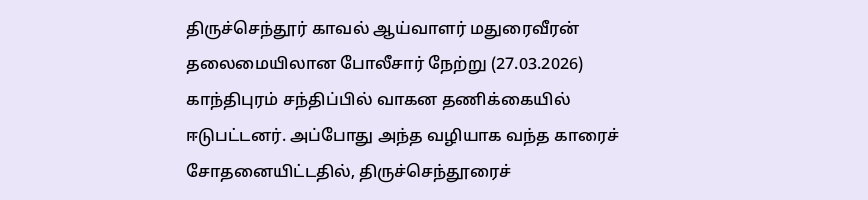திருச்செந்தூர் காவல் ஆய்வாளர் மதுரைவீரன் தலைமையிலான போலீசார் நேற்று (27.03.2026) காந்திபுரம் சந்திப்பில் வாகன தணிக்கையில் ஈடுபட்டனர். அப்போது அந்த வழியாக வந்த காரைச் சோதனையிட்டதில், திருச்செந்தூரைச்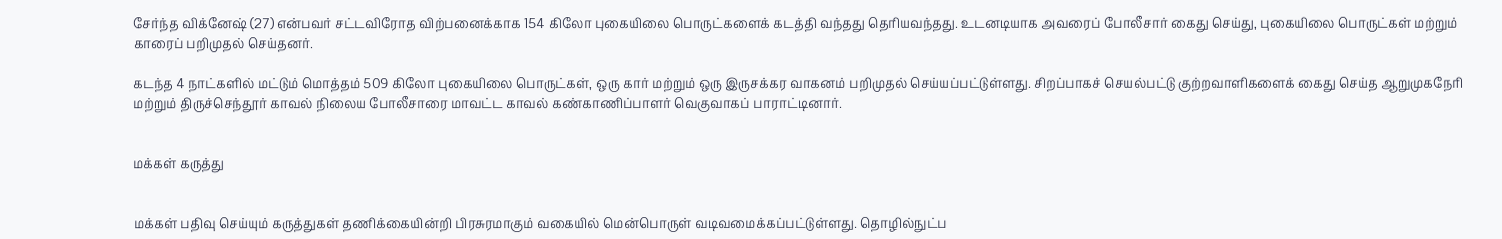சேர்ந்த விக்னேஷ் (27) என்பவர் சட்டவிரோத விற்பனைக்காக 154 கிலோ புகையிலை பொருட்களைக் கடத்தி வந்தது தெரியவந்தது. உடனடியாக அவரைப் போலீசார் கைது செய்து, புகையிலை பொருட்கள் மற்றும் காரைப் பறிமுதல் செய்தனர்.

கடந்த 4 நாட்களில் மட்டும் மொத்தம் 509 கிலோ புகையிலை பொருட்கள், ஒரு கார் மற்றும் ஒரு இருசக்கர வாகனம் பறிமுதல் செய்யப்பட்டுள்ளது. சிறப்பாகச் செயல்பட்டு குற்றவாளிகளைக் கைது செய்த ஆறுமுகநேரி மற்றும் திருச்செந்தூர் காவல் நிலைய போலீசாரை மாவட்ட காவல் கண்காணிப்பாளர் வெகுவாகப் பாராட்டினார்.


மக்கள் கருத்து


மக்கள் பதிவு செய்யும் கருத்துகள் தணிக்கையின்றி பிரசுரமாகும் வகையில் மென்பொருள் வடிவமைக்கப்பட்டுள்ளது. தொழில்நுட்ப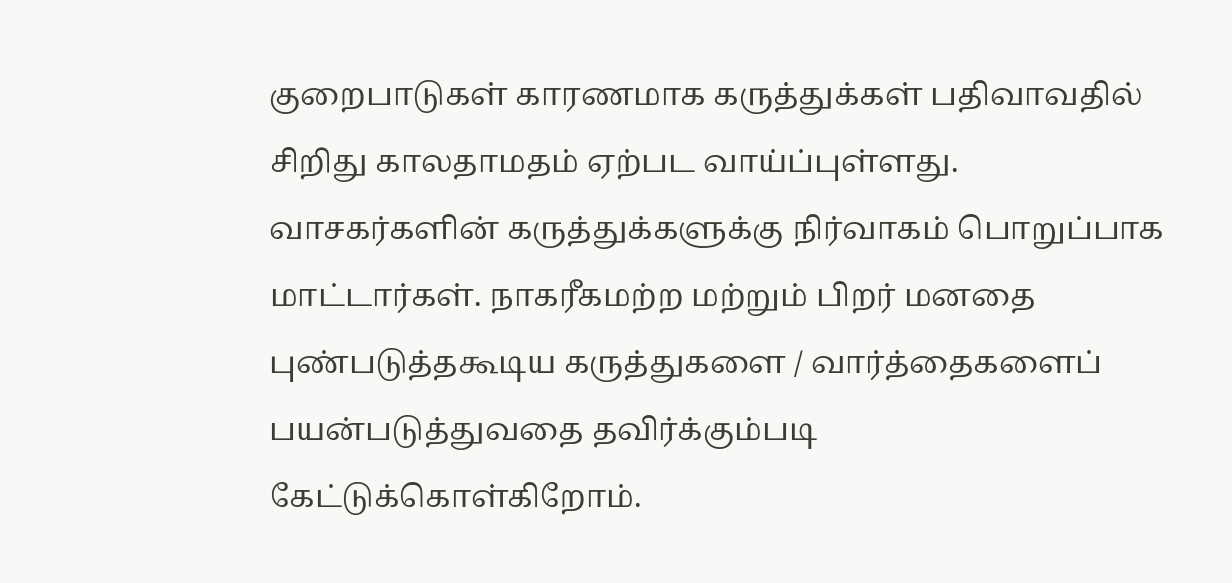குறைபாடுகள் காரணமாக கருத்துக்கள் பதிவாவதில் சிறிது காலதாமதம் ஏற்பட வாய்ப்புள்ளது. வாசகர்களின் கருத்துக்களுக்கு நிர்வாகம் பொறுப்பாக மாட்டார்கள். நாகரீகமற்ற மற்றும் பிறர் மனதை புண்படுத்தகூடிய கருத்துகளை / வார்த்தைகளைப் பயன்படுத்துவதை தவிர்க்கும்படி கேட்டுக்கொள்கிறோம்.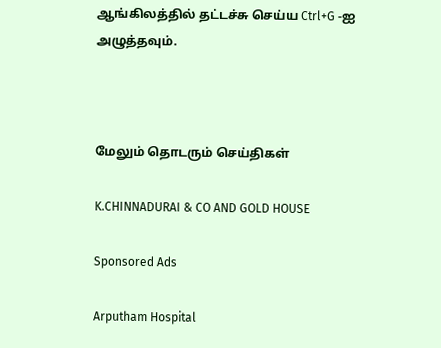ஆங்கிலத்தில் தட்டச்சு செய்ய Ctrl+G -ஐ அழுத்தவும்.



மேலும் தொடரும் செய்திகள்

K.CHINNADURAI & CO AND GOLD HOUSE

Sponsored Ads

Arputham Hospital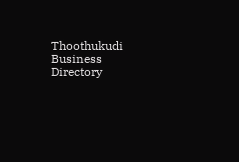Thoothukudi Business Directory